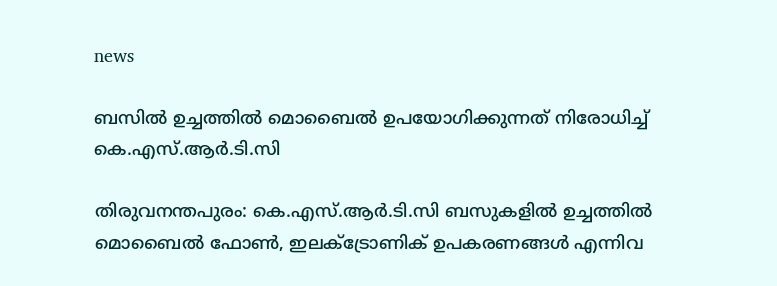news

ബസിൽ ഉച്ചത്തിൽ മൊബൈൽ ഉപയോഗിക്കുന്നത് നിരോധിച്ച് കെ.എസ്.ആർ.ടി.സി

തിരുവനന്തപുരം: കെ.എസ്.ആർ.ടി.സി ബസുകളിൽ ഉച്ചത്തിൽ മൊബൈൽ ഫോൺ, ഇലക്ട്രോണിക് ഉപകരണങ്ങൾ എന്നിവ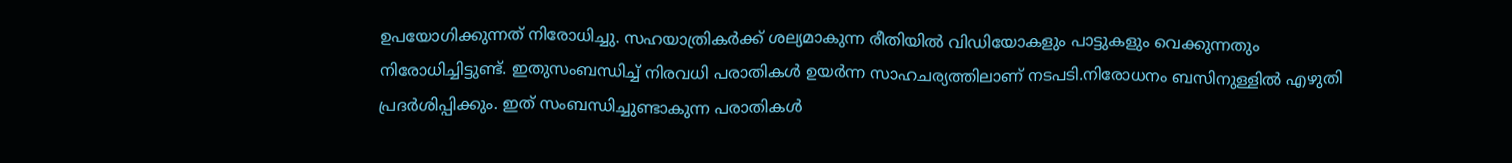ഉപയോഗിക്കുന്നത് നിരോധിച്ചു. സഹയാത്രികർക്ക് ശല്യമാകുന്ന രീതിയിൽ വിഡിയോകളും പാട്ടുകളും വെക്കുന്നതും നിരോധിച്ചിട്ടുണ്ട്. ഇതുസംബന്ധിച്ച് നിരവധി പരാതികൾ ഉയർന്ന സാഹചര്യത്തിലാണ് നടപടി.നിരോധനം ബസിനുള്ളിൽ എഴുതി പ്രദർശിപ്പിക്കും. ഇത് സംബന്ധിച്ചുണ്ടാകുന്ന പരാതികൾ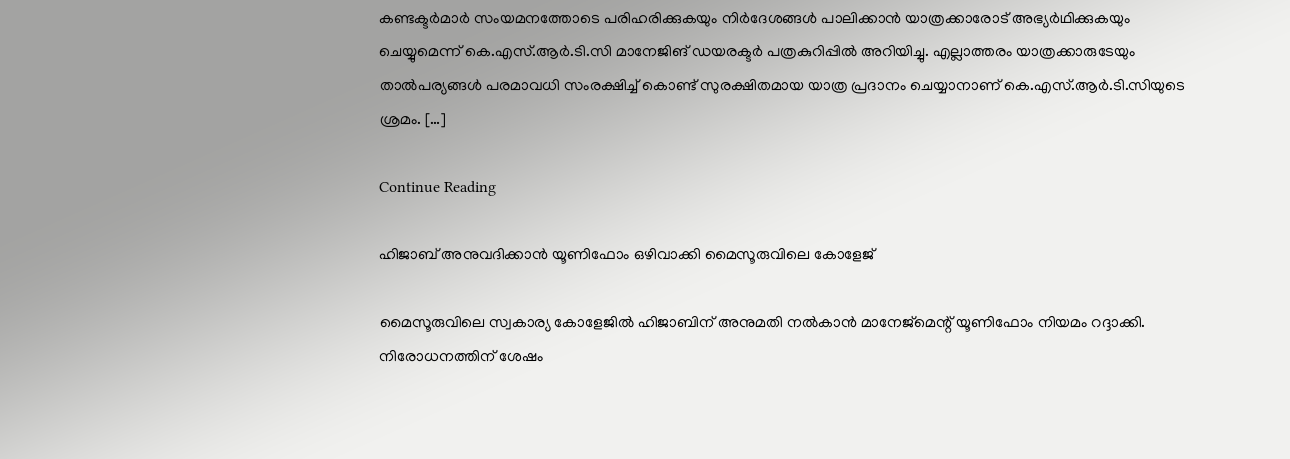കണ്ടക്ടർമാർ സംയമനത്തോടെ പരിഹരിക്കുകയും നിർദേശങ്ങൾ പാലിക്കാൻ യാത്രക്കാരോട് അഭ്യർഥിക്കുകയും ചെയ്യുമെന്ന് കെ.എസ്.ആർ.ടി.സി മാനേജിങ് ഡയരക്ടർ പത്രകുറിപ്പിൽ അറിയിച്ചു. എല്ലാത്തരം യാത്രക്കാരുടേയും താല്‍പര്യങ്ങള്‍ പരമാവധി സംരക്ഷിച്ച് കൊണ്ട് സുരക്ഷിതമായ യാത്ര പ്രദാനം ചെയ്യാനാണ് കെ.എസ്.ആർ.ടി.സിയുടെ ശ്രമം. […]

Continue Reading

ഹിജാബ് അനുവദിക്കാൻ യൂണിഫോം ഒഴിവാക്കി മൈസൂരുവിലെ കോളേജ്

മൈസൂരുവിലെ സ്വകാര്യ കോളേജിൽ ഹിജാബിന് അനുമതി നൽകാൻ മാനേജ്‌മെന്റ് യൂണിഫോം നിയമം റദ്ദാക്കി. നിരോധനത്തിന് ശേഷം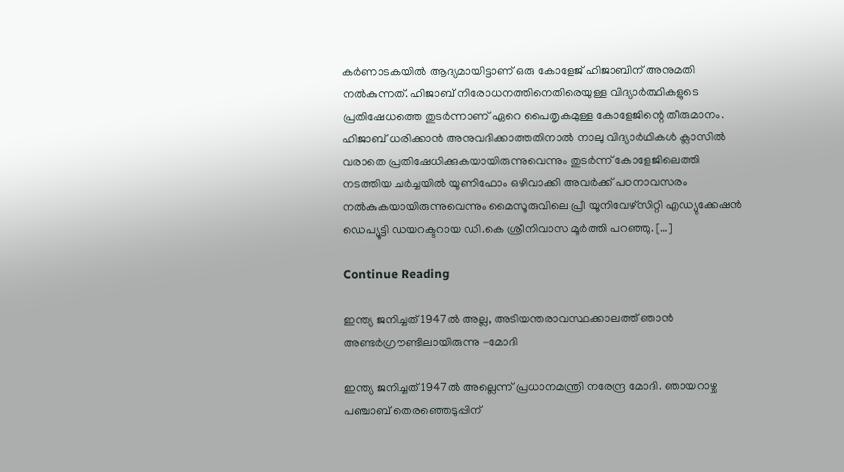കർണാടകയിൽ ആദ്യമായിട്ടാണ് ഒരു കോളേജ് ഹിജാബിന് അനുമതി നൽകുന്നത്. ഹിജാബ് നിരോധനത്തിനെതിരെയുള്ള വിദ്യാർത്ഥികളുടെ പ്രതിഷേധത്തെ തുടർന്നാണ് ഏറെ പൈതൃകമുള്ള കോളേജിന്റെ തീരുമാനം. ഹിജാബ് ധരിക്കാൻ അനുവദിക്കാത്തതിനാൽ നാലു വിദ്യാർഥികൾ ക്ലാസിൽ വരാതെ പ്രതിഷേധിക്കുകയായിരുന്നുവെന്നും തുടർന്ന് കോളേജിലെത്തി നടത്തിയ ചർച്ചയിൽ യൂണിഫോം ഒഴിവാക്കി അവർക്ക് പഠനാവസരം നൽകുകയായിരുന്നുവെന്നും മൈസൂരുവിലെ പ്രീ യൂനിവേഴ്‌സിറ്റി എഡ്യുക്കേഷൻ ഡെപ്യൂട്ടി ഡയറക്ടറായ ഡി.കെ ശ്രീനിവാസ മൂർത്തി പറഞ്ഞു. […]

Continue Reading

ഇന്ത്യ ജനിച്ചത് 1947ൽ അല്ല, അടിയന്തരാവസ്ഥക്കാലത്ത് ഞാൻ അണ്ടർഗ്രൗണ്ടിലായിരുന്നു -മോദി

ഇന്ത്യ ജനിച്ചത് 1947ൽ അല്ലെന്ന് പ്രധാനമന്ത്രി നരേന്ദ്ര മോദി. ഞായറാഴ്ച പഞ്ചാബ് തെരഞ്ഞെടുപ്പിന്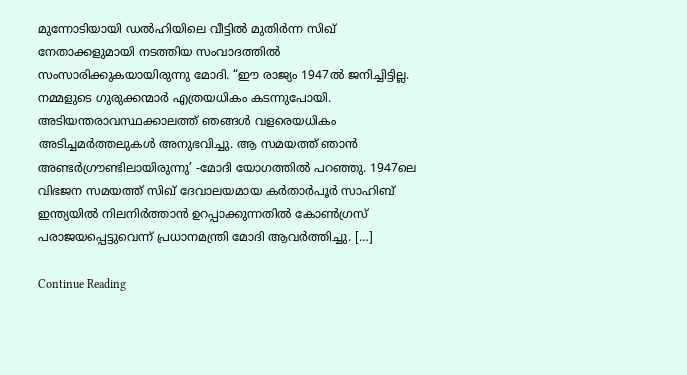മുന്നോടിയായി ഡൽഹിയിലെ വീട്ടിൽ മുതിർന്ന സിഖ് നേതാക്കളുമായി നടത്തിയ സംവാദത്തിൽ സംസാരിക്കുകയായിരുന്നു മോദി. “ഈ രാജ്യം 1947ൽ ജനിച്ചിട്ടില്ല. നമ്മളുടെ ഗുരുക്കന്മാർ എത്രയധികം കടന്നുപോയി. അടിയന്തരാവസ്ഥക്കാലത്ത് ഞങ്ങൾ വളരെയധികം അടിച്ചമർത്തലുകൾ അനുഭവിച്ചു. ആ സമയത്ത് ഞാൻ അണ്ടർഗ്രൗണ്ടിലായിരുന്നു’ -മോദി യോഗത്തിൽ പറഞ്ഞു. 1947ലെ വിഭജന സമയത്ത് സിഖ് ദേവാലയമായ കർതാർപൂർ സാഹിബ് ഇന്ത്യയിൽ നിലനിർത്താൻ ഉറപ്പാക്കുന്നതിൽ കോൺഗ്രസ് പരാജയപ്പെട്ടുവെന്ന് പ്രധാനമന്ത്രി മോദി ആവർത്തിച്ചു. […]

Continue Reading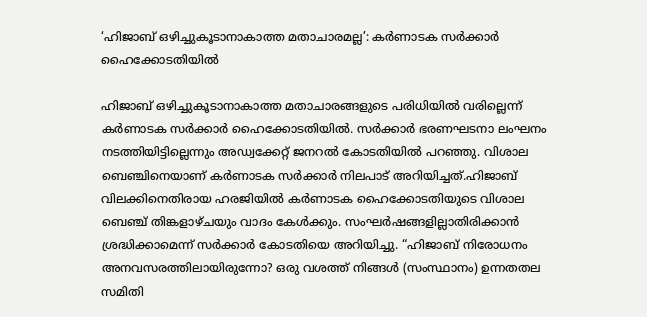‘ഹിജാബ് ഒഴിച്ചുകൂടാനാകാത്ത മതാചാരമല്ല’: കര്‍ണാടക സര്‍ക്കാര്‍ ഹൈക്കോടതിയില്‍

ഹിജാബ് ഒഴിച്ചുകൂടാനാകാത്ത മതാചാരങ്ങളുടെ പരിധിയിൽ വരില്ലെന്ന് കർണാടക സർക്കാർ ഹൈക്കോടതിയില്‍. സർക്കാർ ഭരണഘടനാ ലംഘനം നടത്തിയിട്ടില്ലെന്നും അഡ്വക്കേറ്റ് ജനറല്‍ കോടതിയില്‍ പറഞ്ഞു. വിശാല ബെഞ്ചിനെയാണ് കർണാടക സർക്കാർ നിലപാട് അറിയിച്ചത്.ഹിജാബ് വിലക്കിനെതിരായ ഹരജിയിൽ കർണാടക ഹൈക്കോടതിയുടെ വിശാല ബെഞ്ച് തിങ്കളാഴ്ചയും വാദം കേൾക്കും. സംഘർഷങ്ങളില്ലാതിരിക്കാൻ ശ്രദ്ധിക്കാമെന്ന് സർക്കാർ കോടതിയെ അറിയിച്ചു. “ഹിജാബ് നിരോധനം അനവസരത്തിലായിരുന്നോ? ഒരു വശത്ത് നിങ്ങൾ (സംസ്ഥാനം) ഉന്നതതല സമിതി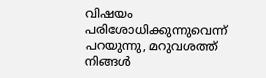വിഷയം പരിശോധിക്കുന്നുവെന്ന് പറയുന്നു, മറുവശത്ത് നിങ്ങൾ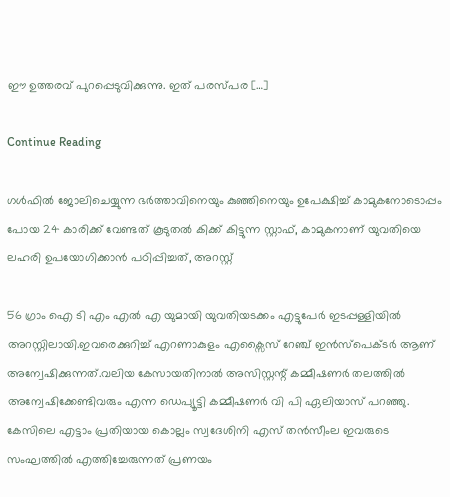ഈ ഉത്തരവ് പുറപ്പെടുവിക്കുന്നു. ഇത് പരസ്പര […]

Continue Reading

ഗൾഫിൽ ജോലിചെയ്യുന്ന ഭർത്താവിനെയും കുഞ്ഞിനെയും ഉപേക്ഷിച്ച് കാമുകനോടൊപ്പം പോയ 24 കാരിക്ക് വേണ്ടത് കൂടുതൽ കിക്ക് കിട്ടുന്ന സ്റ്റാഫ്, കാമുകനാണ് യുവതിയെ ലഹരി ഉപയോഗിക്കാൻ പഠിപ്പിച്ചത്, അറസ്റ്റ്

56 ഗ്രാം ഐ ടി എം എൽ എ യുമായി യുവതിയടക്കം എട്ടുപേർ ഇടപ്പള്ളിയിൽ അറസ്റ്റിലായി.ഇവരെക്കുറിച്ച് എറണാകുളം എക്സൈസ് റേഞ്ച് ഇൻസ്പെക്ടർ ആണ് അന്വേഷിക്കുന്നത്.വലിയ കേസായതിനാൽ അസിസ്റ്റന്റ് കമ്മീഷണർ തലത്തിൽ അന്വേഷിക്കേണ്ടിവരും എന്ന ഡെപ്യൂട്ടി കമ്മീഷണർ വി പി ഏലിയാസ് പറഞ്ഞു. കേസിലെ എട്ടാം പ്രതിയായ കൊല്ലം സ്വദേശിനി എസ് തൻസീംല ഇവരുടെ സംഘത്തിൽ എത്തിച്ചേരുന്നത് പ്രണയം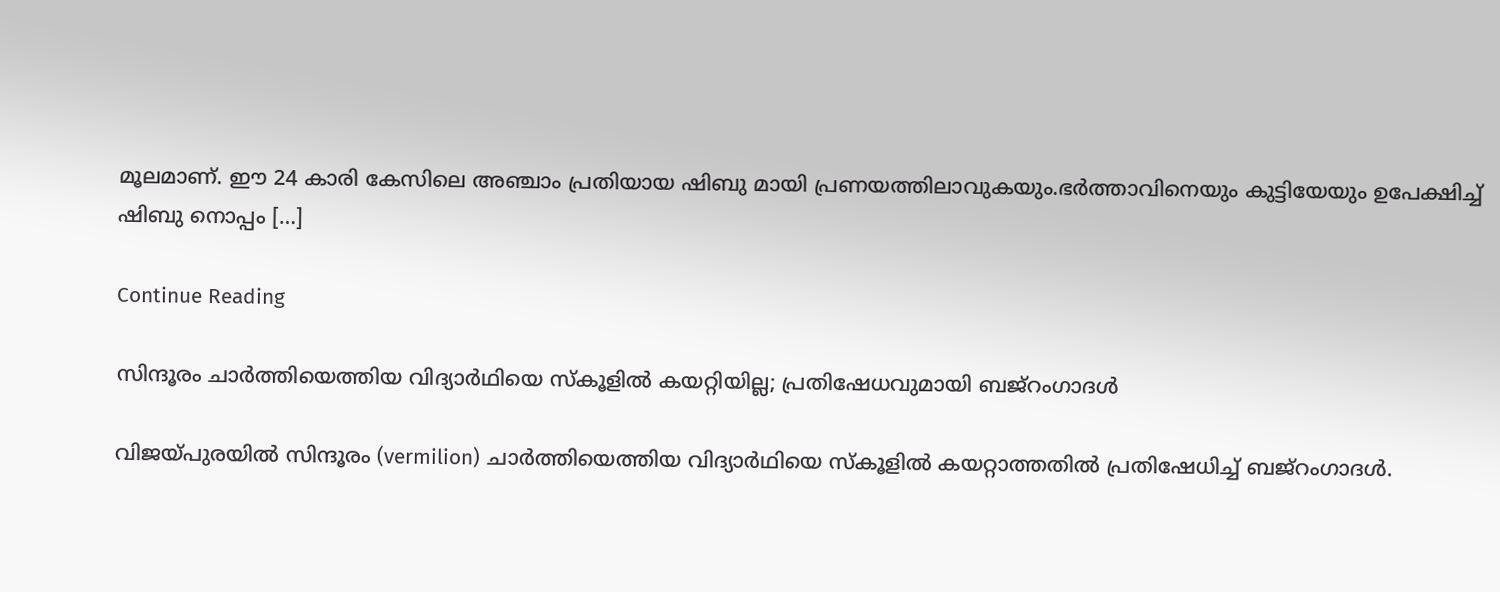മൂലമാണ്. ഈ 24 കാരി കേസിലെ അഞ്ചാം പ്രതിയായ ഷിബു മായി പ്രണയത്തിലാവുകയും.ഭർത്താവിനെയും കുട്ടിയേയും ഉപേക്ഷിച്ച് ഷിബു നൊപ്പം […]

Continue Reading

സിന്ദൂരം ചാർത്തിയെത്തിയ വിദ്യാർഥിയെ സ്‌കൂളിൽ കയറ്റിയില്ല; പ്രതിഷേധവുമായി ബജ്‌റംഗാദൾ

വിജയ്പുരയിൽ സിന്ദൂരം (vermilion) ചാർത്തിയെത്തിയ വിദ്യാർഥിയെ സ്‌കൂളിൽ കയറ്റാത്തതിൽ പ്രതിഷേധിച്ച് ബജ്‌റംഗാദൾ.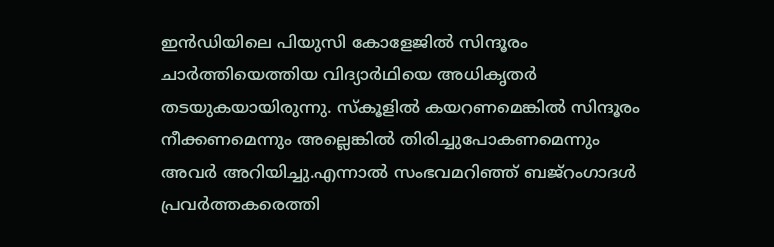ഇൻഡിയിലെ പിയുസി കോളേജിൽ സിന്ദൂരം ചാർത്തിയെത്തിയ വിദ്യാർഥിയെ അധികൃതർ തടയുകയായിരുന്നു. സ്‌കൂളിൽ കയറണമെങ്കിൽ സിന്ദൂരം നീക്കണമെന്നും അല്ലെങ്കിൽ തിരിച്ചുപോകണമെന്നും അവർ അറിയിച്ചു.എന്നാൽ സംഭവമറിഞ്ഞ് ബജ്‌റംഗാദൾ പ്രവർത്തകരെത്തി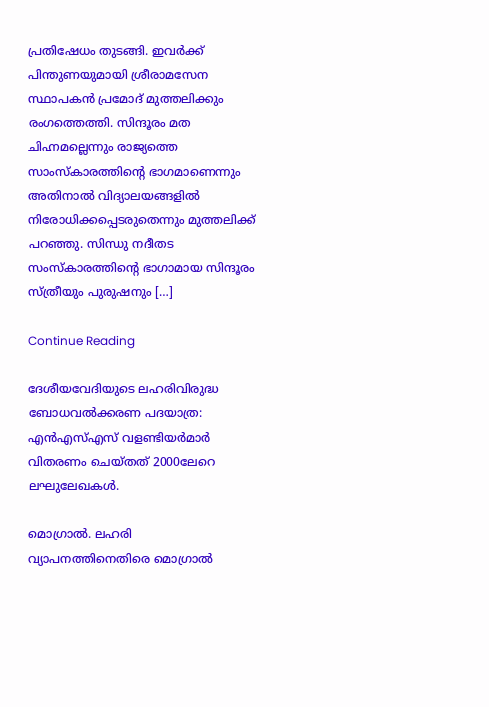പ്രതിഷേധം തുടങ്ങി. ഇവർക്ക് പിന്തുണയുമായി ശ്രീരാമസേന സ്ഥാപകൻ പ്രമോദ് മുത്തലിക്കും രംഗത്തെത്തി. സിന്ദൂരം മത ചിഹ്നമല്ലെന്നും രാജ്യത്തെ സാംസ്‌കാരത്തിന്റെ ഭാഗമാണെന്നും അതിനാൽ വിദ്യാലയങ്ങളിൽ നിരോധിക്കപ്പെടരുതെന്നും മുത്തലിക്ക് പറഞ്ഞു. സിന്ധു നദീതട സംസ്‌കാരത്തിന്റെ ഭാഗാമായ സിന്ദൂരം സ്ത്രീയും പുരുഷനും […]

Continue Reading

ദേശീയവേദിയുടെ ലഹരിവിരുദ്ധ ബോധവൽക്കരണ പദയാത്ര: എൻഎസ്എസ് വളണ്ടിയർമാർ വിതരണം ചെയ്തത് 2000ലേറെ ലഘുലേഖകൾ.

മൊഗ്രാൽ. ലഹരി വ്യാപനത്തിനെതിരെ മൊഗ്രാൽ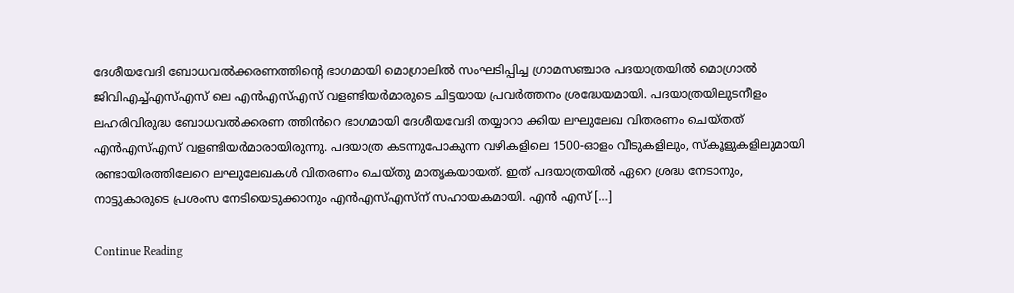ദേശീയവേദി ബോധവൽക്കരണത്തിന്റെ ഭാഗമായി മൊഗ്രാലിൽ സംഘടിപ്പിച്ച ഗ്രാമസഞ്ചാര പദയാത്രയിൽ മൊഗ്രാൽ ജിവിഎച്ച്എസ്എസ് ലെ എൻഎസ്എസ് വളണ്ടിയർമാരുടെ ചിട്ടയായ പ്രവർത്തനം ശ്രദ്ധേയമായി. പദയാത്രയിലുടനീളം ലഹരിവിരുദ്ധ ബോധവൽക്കരണ ത്തിൻറെ ഭാഗമായി ദേശീയവേദി തയ്യാറാ ക്കിയ ലഘുലേഖ വിതരണം ചെയ്തത് എൻഎസ്എസ് വളണ്ടിയർമാരായിരുന്നു. പദയാത്ര കടന്നുപോകുന്ന വഴികളിലെ 1500-ഓളം വീടുകളിലും, സ്കൂളുകളിലുമായി രണ്ടായിരത്തിലേറെ ലഘുലേഖകൾ വിതരണം ചെയ്തു മാതൃകയായത്. ഇത് പദയാത്രയിൽ ഏറെ ശ്രദ്ധ നേടാനും, നാട്ടുകാരുടെ പ്രശംസ നേടിയെടുക്കാനും എൻഎസ്എസ്ന് സഹായകമായി. എൻ എസ് […]

Continue Reading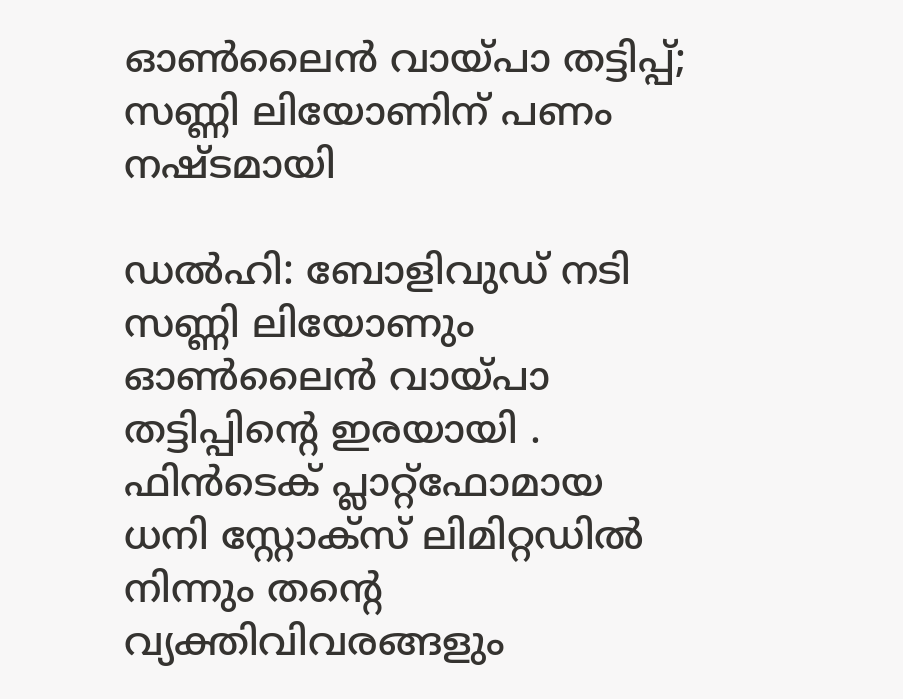ഓൺലൈൻ വായ്പാ തട്ടിപ്പ്; സണ്ണി ലിയോണിന് പണം നഷ്ടമായി

ഡൽഹി: ബോളിവുഡ് നടി സണ്ണി ലിയോണും ഓൺലൈൻ വായ്പാ തട്ടിപ്പിന്റെ ഇരയായി . ഫിൻടെക് പ്ലാറ്റ്‌ഫോമായ ധനി സ്റ്റോക്‌സ് ലിമിറ്റഡിൽ നിന്നും തന്റെ വ്യക്തിവിവരങ്ങളും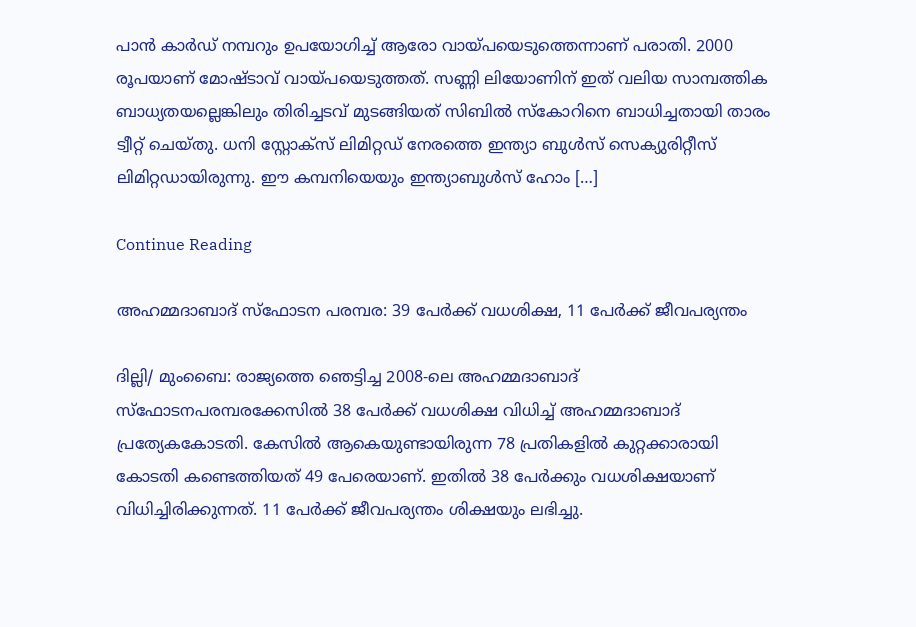പാൻ കാർഡ് നമ്പറും ഉപയോഗിച്ച് ആരോ വായ്പയെടുത്തെന്നാണ് പരാതി. 2000 രൂപയാണ് മോഷ്ടാവ് വായ്പയെടുത്തത്. സണ്ണി ലിയോണിന് ഇത് വലിയ സാമ്പത്തിക ബാധ്യതയല്ലെങ്കിലും തിരിച്ചടവ് മുടങ്ങിയത് സിബിൽ സ്‌കോറിനെ ബാധിച്ചതായി താരം ട്വീറ്റ് ചെയ്തു. ധനി സ്റ്റോക്‌സ് ലിമിറ്റഡ് നേരത്തെ ഇന്ത്യാ ബുൾസ് സെക്യുരിറ്റീസ് ലിമിറ്റഡായിരുന്നു. ഈ കമ്പനിയെയും ഇന്ത്യാബുൾസ് ഹോം […]

Continue Reading

അഹമ്മദാബാദ് സ്ഫോടന പരമ്പര: 39 പേർക്ക് വധശിക്ഷ, 11 പേർക്ക് ജീവപര്യന്തം

ദില്ലി/ മുംബൈ: രാജ്യത്തെ ഞെട്ടിച്ച 2008-ലെ അഹമ്മദാബാദ് സ്ഫോടനപരമ്പരക്കേസിൽ 38 പേർക്ക് വധശിക്ഷ വിധിച്ച് അഹമ്മദാബാദ് പ്രത്യേകകോടതി. കേസിൽ ആകെയുണ്ടായിരുന്ന 78 പ്രതികളിൽ കുറ്റക്കാരായി കോടതി കണ്ടെത്തിയത് 49 പേരെയാണ്. ഇതിൽ 38 പേർക്കും വധശിക്ഷയാണ് വിധിച്ചിരിക്കുന്നത്. 11 പേർക്ക് ജീവപര്യന്തം ശിക്ഷയും ലഭിച്ചു.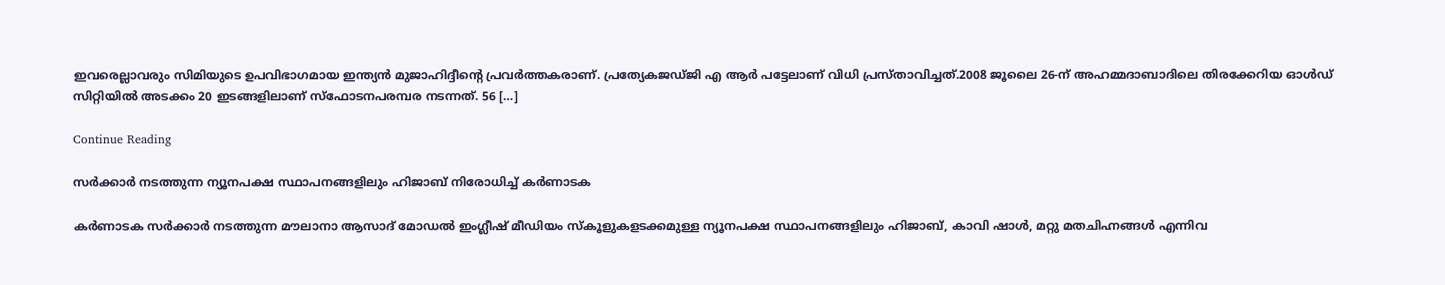ഇവരെല്ലാവരും സിമിയുടെ ഉപവിഭാഗമായ ഇന്ത്യൻ മുജാഹിദ്ദീന്‍റെ പ്രവർത്തകരാണ്. പ്രത്യേകജ‍ഡ്‍ജി എ ആർ പട്ടേലാണ് വിധി പ്രസ്താവിച്ചത്.2008 ജൂലൈ 26-ന് അഹമ്മദാബാദിലെ തിരക്കേറിയ ഓൾഡ് സിറ്റിയിൽ അടക്കം 20 ഇടങ്ങളിലാണ് സ്ഫോടനപരമ്പര നടന്നത്. 56 […]

Continue Reading

സർക്കാർ നടത്തുന്ന ന്യൂനപക്ഷ സ്ഥാപനങ്ങളിലും ഹിജാബ് നിരോധിച്ച് കർണാടക

കർണാടക സർക്കാർ നടത്തുന്ന മൗലാനാ ആസാദ് മോഡൽ ഇംഗ്ലീഷ് മീഡിയം സ്‌കൂളുകളടക്കമുള്ള ന്യൂനപക്ഷ സ്ഥാപനങ്ങളിലും ഹിജാബ്, കാവി ഷാൾ, മറ്റു മതചിഹ്നങ്ങൾ എന്നിവ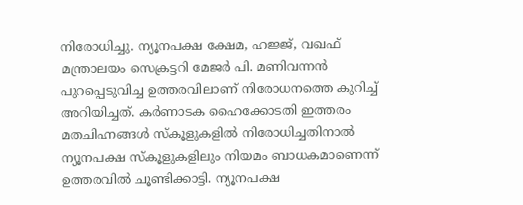നിരോധിച്ചു. ന്യൂനപക്ഷ ക്ഷേമ, ഹജ്ജ്, വഖഫ് മന്ത്രാലയം സെക്രട്ടറി മേജർ പി. മണിവന്നൻ പുറപ്പെടുവിച്ച ഉത്തരവിലാണ് നിരോധനത്തെ കുറിച്ച് അറിയിച്ചത്. കർണാടക ഹൈക്കോടതി ഇത്തരം മതചിഹ്നങ്ങൾ സ്‌കൂളുകളിൽ നിരോധിച്ചതിനാൽ ന്യൂനപക്ഷ സ്‌കൂളുകളിലും നിയമം ബാധകമാണെന്ന് ഉത്തരവിൽ ചൂണ്ടിക്കാട്ടി. ന്യൂനപക്ഷ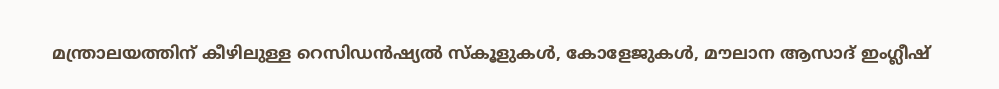മന്ത്രാലയത്തിന് കീഴിലുള്ള റെസിഡൻഷ്യൽ സ്‌കൂളുകൾ, കോളേജുകൾ, മൗലാന ആസാദ് ഇംഗ്ലീഷ്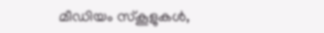മീഡിയം സ്‌കൂളുകൾ,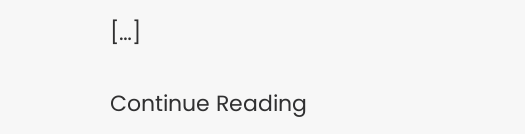[…]

Continue Reading